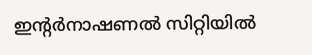ഇന്റർനാഷണൽ സിറ്റിയിൽ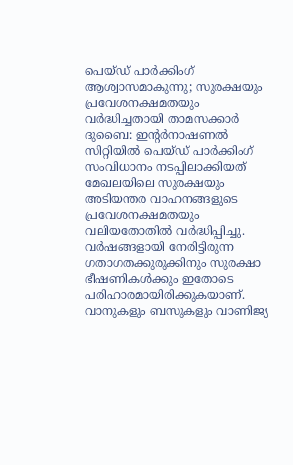പെയ്ഡ് പാർക്കിംഗ് ആശ്വാസമാകുന്നു; സുരക്ഷയും പ്രവേശനക്ഷമതയും വർദ്ധിച്ചതായി താമസക്കാർ
ദുബൈ: ഇന്റർനാഷണൽ സിറ്റിയിൽ പെയ്ഡ് പാർക്കിംഗ് സംവിധാനം നടപ്പിലാക്കിയത് മേഖലയിലെ സുരക്ഷയും അടിയന്തര വാഹനങ്ങളുടെ പ്രവേശനക്ഷമതയും വലിയതോതിൽ വർദ്ധിപ്പിച്ചു. വർഷങ്ങളായി നേരിട്ടിരുന്ന ഗതാഗതക്കുരുക്കിനും സുരക്ഷാ ഭീഷണികൾക്കും ഇതോടെ പരിഹാരമായിരിക്കുകയാണ്. വാനുകളും ബസുകളും വാണിജ്യ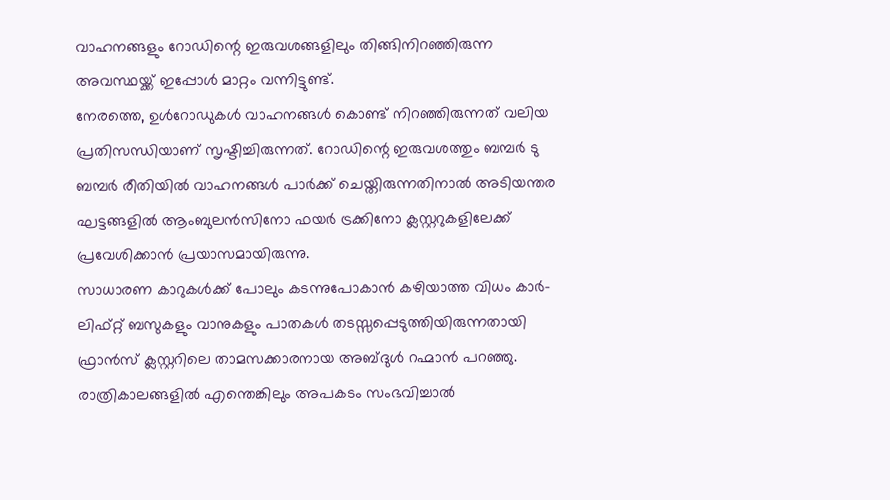വാഹനങ്ങളും റോഡിന്റെ ഇരുവശങ്ങളിലും തിങ്ങിനിറഞ്ഞിരുന്ന അവസ്ഥയ്ക്ക് ഇപ്പോൾ മാറ്റം വന്നിട്ടുണ്ട്.
നേരത്തെ, ഉൾറോഡുകൾ വാഹനങ്ങൾ കൊണ്ട് നിറഞ്ഞിരുന്നത് വലിയ പ്രതിസന്ധിയാണ് സൃഷ്ടിച്ചിരുന്നത്. റോഡിന്റെ ഇരുവശത്തും ബമ്പർ ടു ബമ്പർ രീതിയിൽ വാഹനങ്ങൾ പാർക്ക് ചെയ്തിരുന്നതിനാൽ അടിയന്തര ഘട്ടങ്ങളിൽ ആംബുലൻസിനോ ഫയർ ട്രക്കിനോ ക്ലസ്റ്ററുകളിലേക്ക് പ്രവേശിക്കാൻ പ്രയാസമായിരുന്നു.
സാധാരണ കാറുകൾക്ക് പോലും കടന്നുപോകാൻ കഴിയാത്ത വിധം കാർ-ലിഫ്റ്റ് ബസുകളും വാനുകളും പാതകൾ തടസ്സപ്പെടുത്തിയിരുന്നതായി ഫ്രാൻസ് ക്ലസ്റ്ററിലെ താമസക്കാരനായ അബ്ദുൾ റഹ്മാൻ പറഞ്ഞു. രാത്രികാലങ്ങളിൽ എന്തെങ്കിലും അപകടം സംഭവിച്ചാൽ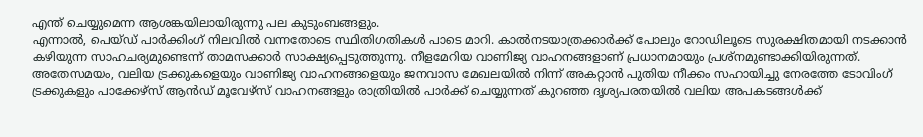എന്ത് ചെയ്യുമെന്ന ആശങ്കയിലായിരുന്നു പല കുടുംബങ്ങളും.
എന്നാൽ, പെയ്ഡ് പാർക്കിംഗ് നിലവിൽ വന്നതോടെ സ്ഥിതിഗതികൾ പാടെ മാറി. കാൽനടയാത്രക്കാർക്ക് പോലും റോഡിലൂടെ സുരക്ഷിതമായി നടക്കാൻ കഴിയുന്ന സാഹചര്യമുണ്ടെന്ന് താമസക്കാർ സാക്ഷ്യപ്പെടുത്തുന്നു. നീളമേറിയ വാണിജ്യ വാഹനങ്ങളാണ് പ്രധാനമായും പ്രശ്നമുണ്ടാക്കിയിരുന്നത്.
അതേസമയം, വലിയ ട്രക്കുകളെയും വാണിജ്യ വാഹനങ്ങളെയും ജനവാസ മേഖലയിൽ നിന്ന് അകറ്റാൻ പുതിയ നീക്കം സഹായിച്ചു നേരത്തേ ടോവിംഗ് ട്രക്കുകളും പാക്കേഴ്സ് ആൻഡ് മൂവേഴ്സ് വാഹനങ്ങളും രാത്രിയിൽ പാർക്ക് ചെയ്യുന്നത് കുറഞ്ഞ ദൃശ്യപരതയിൽ വലിയ അപകടങ്ങൾക്ക്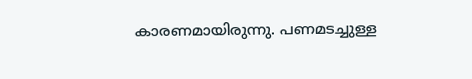കാരണമായിരുന്നു. പണമടച്ചുള്ള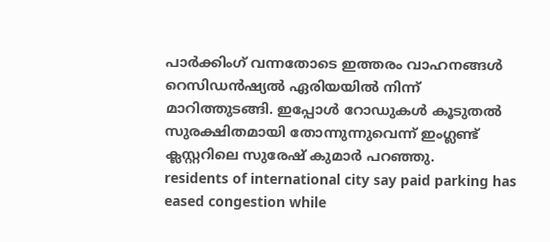പാർക്കിംഗ് വന്നതോടെ ഇത്തരം വാഹനങ്ങൾ റെസിഡൻഷ്യൽ ഏരിയയിൽ നിന്ന് മാറിത്തുടങ്ങി. ഇപ്പോൾ റോഡുകൾ കൂടുതൽ സുരക്ഷിതമായി തോന്നുന്നുവെന്ന് ഇംഗ്ലണ്ട് ക്ലസ്റ്ററിലെ സുരേഷ് കുമാർ പറഞ്ഞു.
residents of international city say paid parking has eased congestion while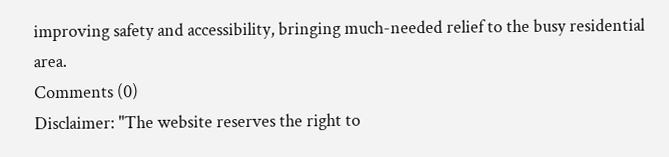improving safety and accessibility, bringing much-needed relief to the busy residential area.
Comments (0)
Disclaimer: "The website reserves the right to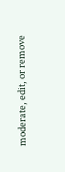moderate, edit, or remove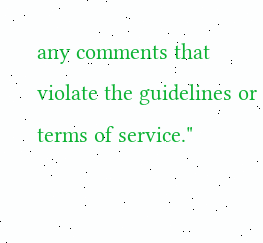any comments that violate the guidelines or terms of service."